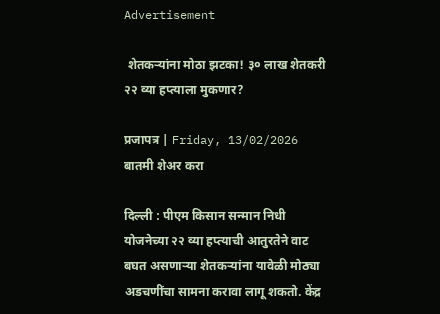Advertisement

 शेतकऱ्यांना मोठा झटका! ३० लाख शेतकरी २२ व्या हप्त्याला मुकणार?

प्रजापत्र | Friday, 13/02/2026
बातमी शेअर करा

दिल्ली : पीएम किसान सन्मान निधी योजनेच्या २२ व्या हप्त्याची आतुरतेने वाट बघत असणाऱ्या शेतकऱ्यांना यावेळी मोठ्या अडचणींचा सामना करावा लागू शकतो. केंद्र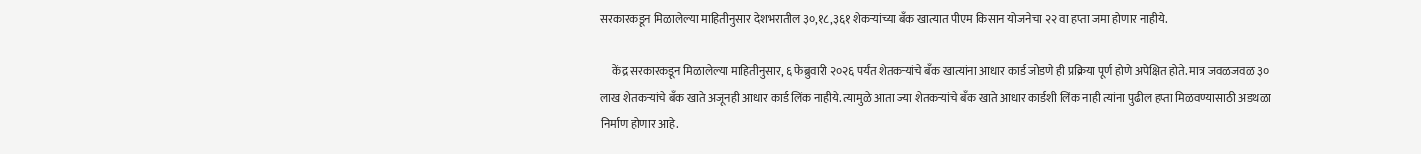सरकारकडून मिळालेल्या माहितीनुसार देशभरातील ३०,१८,३६१ शेकऱ्यांच्या बँक खात्यात पीएम किसान योजनेचा २२ वा हप्ता जमा होणार नाहीये.

     केंद्र सरकारकडून मिळालेल्या माहितीनुसार, ६ फेब्रुवारी २०२६ पर्यंत शेतकऱ्यांचे बँक खात्यांना आधार कार्ड जोडणे ही प्रक्रिया पूर्ण होणे अपेक्षित होते. मात्र जवळजवळ ३० लाख शेतकऱ्यांचे बँक खाते अजूनही आधार कार्ड लिंक नाहीये. त्यामुळे आता ज्या शेतकऱ्यांचे बँक खाते आधार कार्डशी लिंक नाही त्यांना पुढील हप्ता मिळवण्यासाठी अडथळा निर्माण होणार आहे.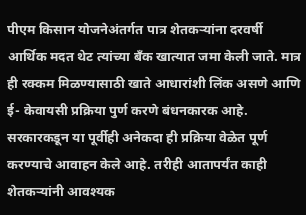पीएम किसान योजनेअंतर्गत पात्र शेतकऱ्यांना दरवर्षी आर्थिक मदत थेट त्यांच्या बँक खात्यात जमा केली जाते. मात्र ही रक्कम मिळण्यासाठी खाते आधारांशी लिंक असणे आणि ई- केवायसी प्रक्रिया पुर्ण करणे बंधनकारक आहे. सरकारकडून या पूर्वीही अनेकदा ही प्रक्रिया वेळेत पूर्ण करण्याचे आवाहन केले आहे. तरीही आतापर्यंत काही शेतकऱ्यांनी आवश्यक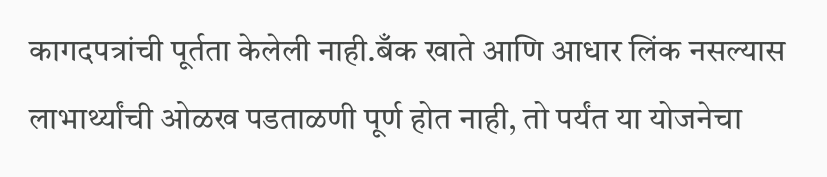कागदपत्रांची पूर्तता केलेली नाही.बँक खाते आणि आधार लिंक नसल्यास लाभार्थ्यांची ओळख पडताळणी पूर्ण होत नाही, तो पर्यंत या योजनेचा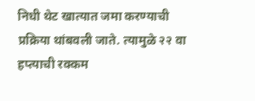निधी थेट खात्यात जमा करण्याची प्रक्रिया थांबवली जाते. त्यामुळे २२ वा हप्त्याची रक्कम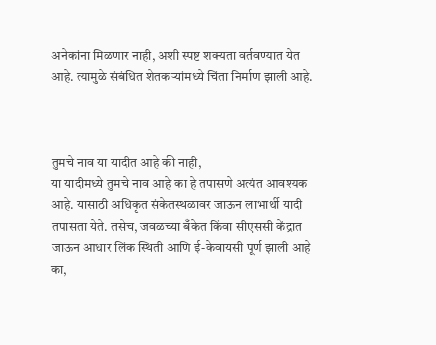अनेकांना मिळणार नाही, अशी स्पष्ट शक्यता वर्तवण्यात येत आहे. त्यामुळे संबंधित शेतकऱ्यांमध्ये चिंता निर्माण झाली आहे.



तुमचे नाव या यादीत आहे की नाही,
या यादीमध्ये तुमचे नाव आहे का हे तपासणे अत्यंत आवश्यक आहे. यासाठी अधिकृत संकेतस्थळावर जाऊन लाभार्थी यादी तपासता येते. तसेच, जवळच्या बँकेत किंवा सीएससी केंद्रात जाऊन आधार लिंक स्थिती आणि ई-केवायसी पूर्ण झाली आहे का,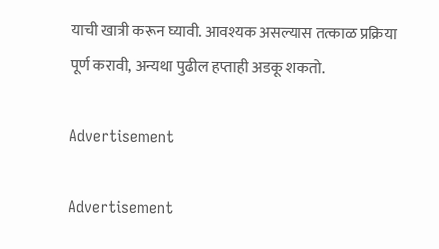याची खात्री करून घ्यावी. आवश्यक असल्यास तत्काळ प्रक्रिया पूर्ण करावी, अन्यथा पुढील हप्ताही अडकू शकतो.

Advertisement

Advertisement